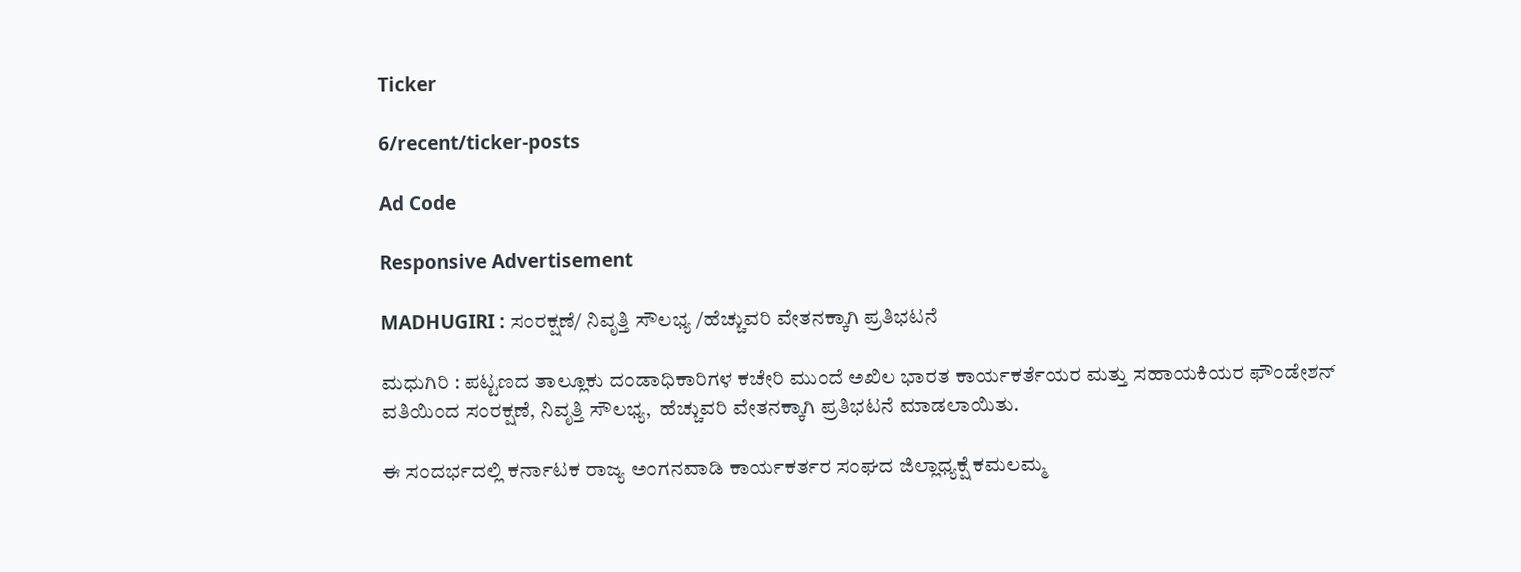Ticker

6/recent/ticker-posts

Ad Code

Responsive Advertisement

MADHUGIRI : ಸಂರಕ್ಷಣೆ/ ನಿವೃತ್ತಿ ಸೌಲಭ್ಯ /ಹೆಚ್ಚುವರಿ ವೇತನಕ್ಕಾಗಿ ಪ್ರತಿಭಟನೆ

ಮಧುಗಿರಿ : ಪಟ್ಟಣದ ತಾಲ್ಲೂಕು ದಂಡಾಧಿಕಾರಿಗಳ ಕಚೇರಿ ಮುಂದೆ ಅಖಿಲ ಭಾರತ ಕಾರ್ಯಕರ್ತೆಯರ ಮತ್ತು ಸಹಾಯಕಿಯರ ಫೌಂಡೇಶನ್ ವತಿಯಿಂದ ಸಂರಕ್ಷಣೆ, ನಿವೃತ್ತಿ ಸೌಲಭ್ಯ,  ಹೆಚ್ಚುವರಿ ವೇತನಕ್ಕಾಗಿ ಪ್ರತಿಭಟನೆ ಮಾಡಲಾಯಿತು.

ಈ ಸಂದರ್ಭದಲ್ಲಿ ಕರ್ನಾಟಕ ರಾಜ್ಯ ಅಂಗನವಾಡಿ ಕಾರ್ಯಕರ್ತರ ಸಂಘದ ಜಿಲ್ಲಾಧ್ಯಕ್ಷೆ ಕಮಲಮ್ಮ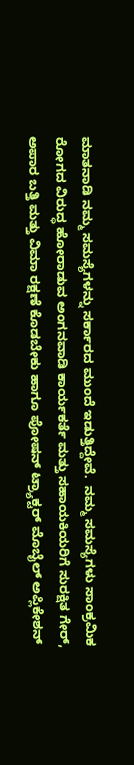ಮಾತನಾಡಿ ನಮ್ಮ ಸಮಸ್ಯೆಗಳನ್ನು ಸರ್ಕಾರದ ಮುಂದೆ ಇಡುತ್ತಿದ್ದೇವೆ.  ನಮ್ಮ ಸಮಸ್ಯೆಗಳು ಸಾಂಕ್ರಮಿಕ ರೋಗದ ವಿರುದ್ಧ ಹೋರಾಡುವ ಅಂಗನವಾಡಿ ಕಾರ್ಯಕರ್ತೆ ಮತ್ತು ಸಹಾಯಕಿಯರಿಗೆ ಸುರಕ್ಷಿತ ಗೇರ್, ಅಪಾರ ಬತ್ತಿ ಮತ್ತು ವಿಮಾ ರಕ್ಷಣೆ ಕೊಡಬೇಕು ಹಾಗೂ ಪೋಷನ್ ಟ್ರ್ಯಾಕ್ಟರ್ ಮೊಬೈಲ್ ಅಪ್ಲಿಕೇಶನ್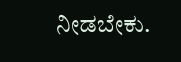ನೀಡಬೇಕು.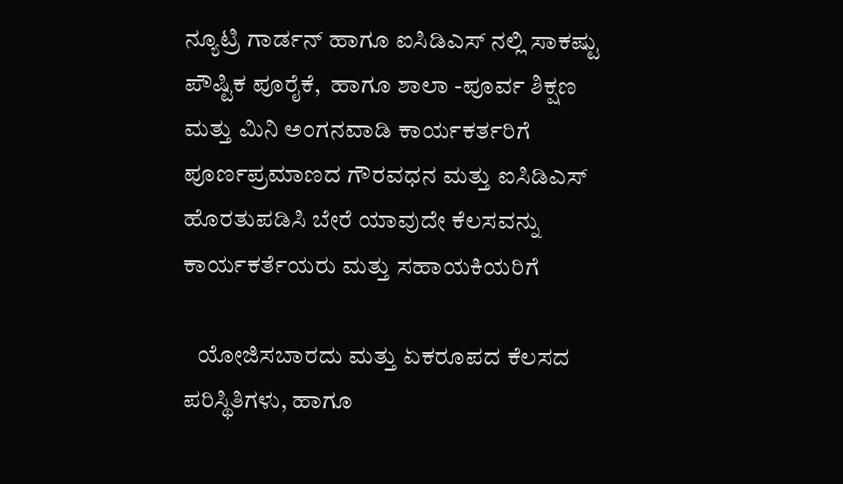ನ್ಯೂಟ್ರಿ ಗಾರ್ಡನ್ ಹಾಗೂ ಐಸಿಡಿಎಸ್ ನಲ್ಲಿ ಸಾಕಷ್ಟು ಪೌಷ್ಟಿಕ ಪೂರೈಕೆ,  ಹಾಗೂ ಶಾಲಾ -ಪೂರ್ವ ಶಿಕ್ಷಣ ಮತ್ತು ಮಿನಿ ಅಂಗನವಾಡಿ ಕಾರ್ಯಕರ್ತರಿಗೆ ಪೂರ್ಣಪ್ರಮಾಣದ ಗೌರವಧನ ಮತ್ತು ಐಸಿಡಿಎಸ್ ಹೊರತುಪಡಿಸಿ ಬೇರೆ ಯಾವುದೇ ಕೆಲಸವನ್ನು ಕಾರ್ಯಕರ್ತೆಯರು ಮತ್ತು ಸಹಾಯಕಿಯರಿಗೆ

   ಯೋಜಿಸಬಾರದು ಮತ್ತು ಏಕರೂಪದ ಕೆಲಸದ ಪರಿಸ್ಥಿತಿಗಳು, ಹಾಗೂ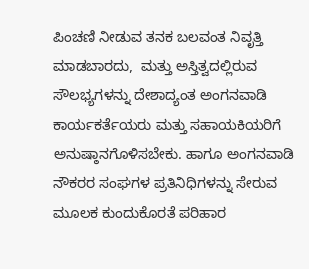ಪಿಂಚಣಿ ನೀಡುವ ತನಕ ಬಲವಂತ ನಿವೃತ್ತಿ ಮಾಡಬಾರದು,  ಮತ್ತು ಅಸ್ತಿತ್ವದಲ್ಲಿರುವ ಸೌಲಭ್ಯಗಳನ್ನು ದೇಶಾದ್ಯಂತ ಅಂಗನವಾಡಿ ಕಾರ್ಯಕರ್ತೆಯರು ಮತ್ತು ಸಹಾಯಕಿಯರಿಗೆ ಅನುಷ್ಠಾನಗೊಳಿಸಬೇಕು. ಹಾಗೂ ಅಂಗನವಾಡಿ ನೌಕರರ ಸಂಘಗಳ ಪ್ರತಿನಿಧಿಗಳನ್ನು ಸೇರುವ ಮೂಲಕ ಕುಂದುಕೊರತೆ ಪರಿಹಾರ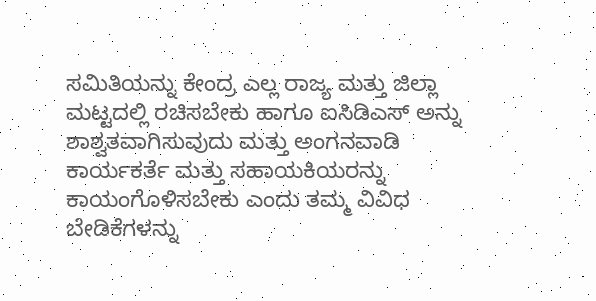ಸಮಿತಿಯನ್ನು ಕೇಂದ್ರ ಎಲ್ಲ ರಾಜ್ಯ ಮತ್ತು ಜಿಲ್ಲಾ ಮಟ್ಟದಲ್ಲಿ ರಚಿಸಬೇಕು ಹಾಗೂ ಐಸಿಡಿಎಸ್ ಅನ್ನು ಶಾಶ್ವತವಾಗಿಸುವುದು ಮತ್ತು ಅಂಗನವಾಡಿ ಕಾರ್ಯಕರ್ತೆ ಮತ್ತು ಸಹಾಯಕಿಯರನ್ನು ಕಾಯಂಗೊಳಿಸಬೇಕು ಎಂದು ತಮ್ಮ ವಿವಿಧ ಬೇಡಿಕೆಗಳನ್ನು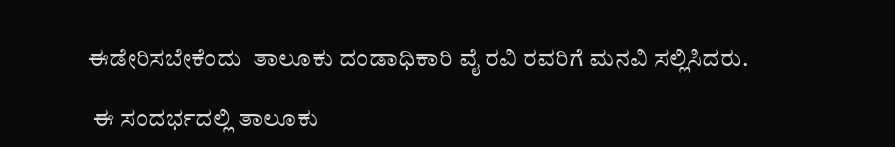ಈಡೇರಿಸಬೇಕೆಂದು  ತಾಲೂಕು ದಂಡಾಧಿಕಾರಿ ವೈ ರವಿ ರವರಿಗೆ ಮನವಿ ಸಲ್ಲಿಸಿದರು.

 ಈ ಸಂದರ್ಭದಲ್ಲಿ ತಾಲೂಕು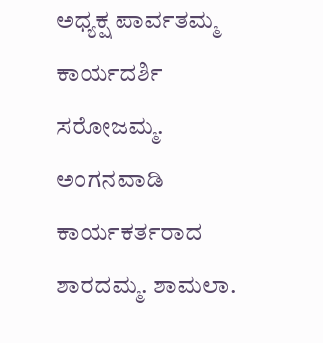ಅಧ್ಯಕ್ಷ ಪಾರ್ವತಮ್ಮ ಕಾರ್ಯದರ್ಶಿ ಸರೋಜಮ್ಮ. ಅಂಗನವಾಡಿ ಕಾರ್ಯಕರ್ತರಾದ ಶಾರದಮ್ಮ. ಶಾಮಲಾ.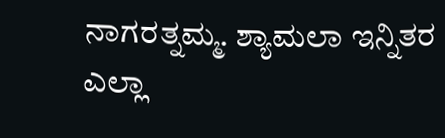ನಾಗರತ್ನಮ್ಮ. ಶ್ಯಾಮಲಾ ಇನ್ನಿತರ ಎಲ್ಲಾ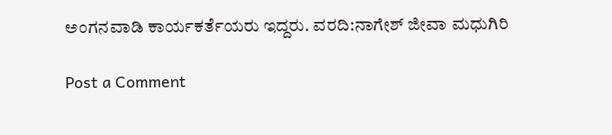ಅಂಗನವಾಡಿ ಕಾರ್ಯಕರ್ತೆಯರು ಇದ್ದರು. ವರದಿ:ನಾಗೇಶ್ ಜೀವಾ ಮಧುಗಿರಿ

Post a Comment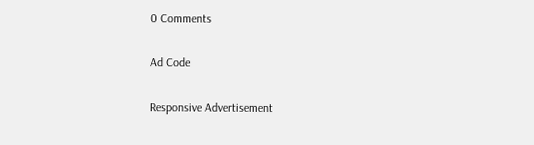0 Comments

Ad Code

Responsive Advertisement